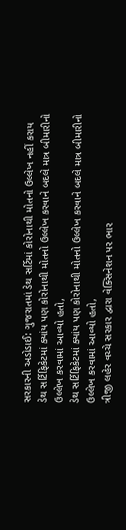સરકારની અડોડાઈ: ગુજરાતમાં ડેથ સર્ટિમાં કોરોનાથી મોતનો ઉલ્લેખ નહીં કરાય
ડેથ સર્ટિફિકેટમાં ક્યાંય પણ કોરોનાથી મોતનો ઉલ્લેખ કરવાને બદલે માત્ર બીમારીનો ઉલ્લેખ કરવામાં આવ્યો હતો,
ડેથ સર્ટિફિકેટમાં ક્યાંય પણ કોરોનાથી મોતનો ઉલ્લેખ કરવાને બદલે માત્ર બીમારીનો ઉલ્લેખ કરવામાં આવ્યો હતો,
ત્રીજી લહેર વચ્ચે સરકાર દ્વારા વેક્સિનેશન પર ભાર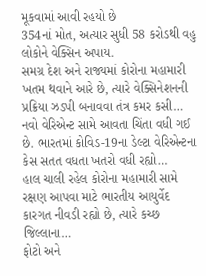મૂકવામાં આવી રહયો છે
354નાં મોત, અત્યાર સુધી 58 કરોડથી વહુ લોકોને વેક્સિન અપાય.
સમગ્ર દેશ અને રાજ્યમાં કોરોના મહામારી ખતમ થવાને આરે છે, ત્યારે વેક્સિનેશનની પ્રક્રિયા ઝડપી બનાવવા તંત્ર કમર કસી…
નવો વેરિએન્ટ સામે આવતા ચિંતા વધી ગઈ છે. ભારતમાં કોવિડ-19ના ડેલ્ટા વેરિએન્ટના કેસ સતત વધતા ખતરો વધી રહ્યો…
હાલ ચાલી રહેલ કોરોના મહામારી સામે રક્ષણ આપવા માટે ભારતીય આયુર્વેદ કારગત નીવડી રહ્યો છે, ત્યારે કચ્છ જિલ્લાના…
ફોટો અને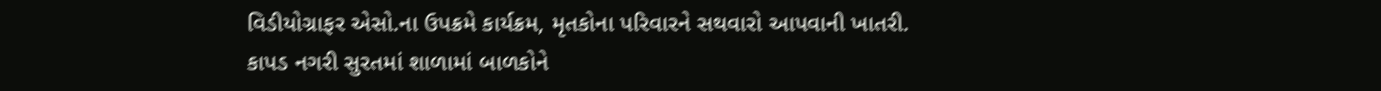વિડીયોગ્રાફર એસો.ના ઉપક્રમે કાર્યક્રમ, મૃતકોના પરિવારને સથવારો આપવાની ખાતરી.
કાપડ નગરી સુરતમાં શાળામાં બાળકોને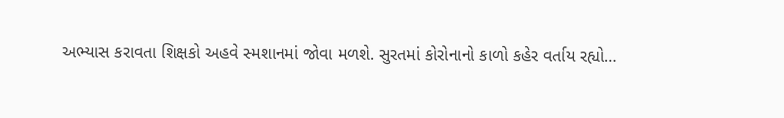અભ્યાસ કરાવતા શિક્ષકો અહવે સ્મશાનમાં જોવા મળશે. સુરતમાં કોરોનાનો કાળો કહેર વર્તાય રહ્યો…